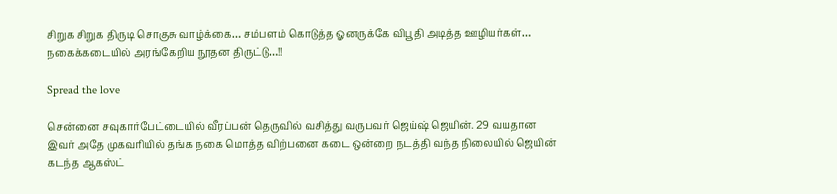சிறுக சிறுக திருடி சொகுசு வாழ்க்கை… சம்பளம் கொடுத்த ஓனருக்கே விபூதி அடித்த ஊழியர்கள்… நகைக்கடையில் அரங்கேறிய நூதன திருட்டு…!!

Spread the love

சென்னை சவுகார்பேட்டையில் வீரப்பன் தெருவில் வசித்து வருபவர் ஜெய்ஷ் ஜெயின். 29 வயதான இவர் அதே முகவரியில் தங்க நகை மொத்த விற்பனை கடை ஒன்றை நடத்தி வந்த நிலையில் ஜெயின் கடந்த ஆகஸ்ட்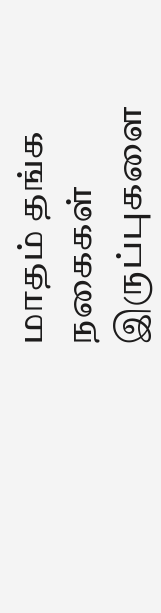மாதம் தங்க நகைகள் இருப்புகளை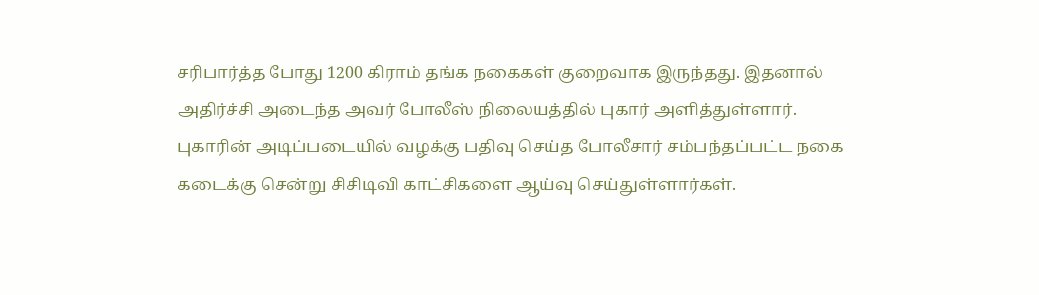சரிபார்த்த போது 1200 கிராம் தங்க நகைகள் குறைவாக இருந்தது. இதனால் அதிர்ச்சி அடைந்த அவர் போலீஸ் நிலையத்தில் புகார் அளித்துள்ளார். புகாரின் அடிப்படையில் வழக்கு பதிவு செய்த போலீசார் சம்பந்தப்பட்ட நகை கடைக்கு சென்று சிசிடிவி காட்சிகளை ஆய்வு செய்துள்ளார்கள்.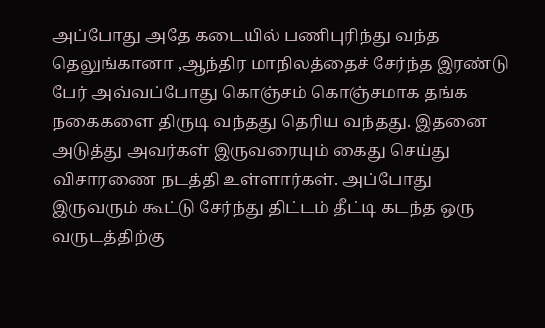அப்போது அதே கடையில் பணிபுரிந்து வந்த தெலுங்கானா ,ஆந்திர மாநிலத்தைச் சேர்ந்த இரண்டு பேர் அவ்வப்போது கொஞ்சம் கொஞ்சமாக தங்க நகைகளை திருடி வந்தது தெரிய வந்தது. இதனை அடுத்து அவர்கள் இருவரையும் கைது செய்து விசாரணை நடத்தி உள்ளார்கள். அப்போது இருவரும் கூட்டு சேர்ந்து திட்டம் தீட்டி கடந்த ஒரு வருடத்திற்கு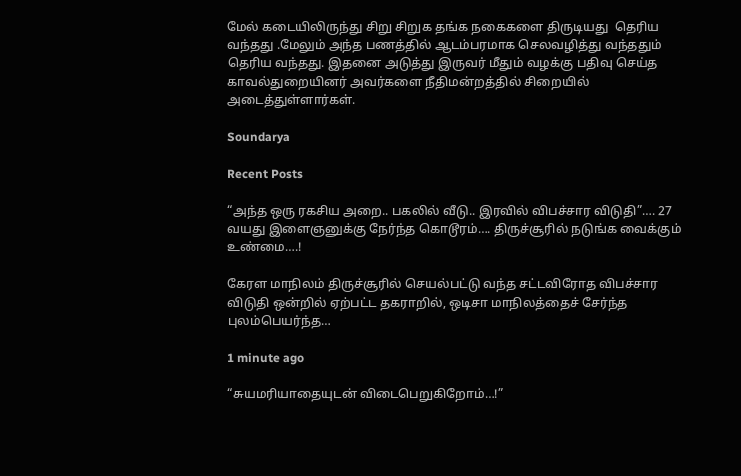மேல் கடையிலிருந்து சிறு சிறுக தங்க நகைகளை திருடியது  தெரிய வந்தது .மேலும் அந்த பணத்தில் ஆடம்பரமாக செலவழித்து வந்ததும் தெரிய வந்தது. இதனை அடுத்து இருவர் மீதும் வழக்கு பதிவு செய்த காவல்துறையினர் அவர்களை நீதிமன்றத்தில் சிறையில் அடைத்துள்ளார்கள்.

Soundarya

Recent Posts

“அந்த ஒரு ரகசிய அறை.. பகலில் வீடு.. இரவில் விபச்சார விடுதி”…. 27 வயது இளைஞனுக்கு நேர்ந்த கொடூரம்…. திருச்சூரில் நடுங்க வைக்கும் உண்மை….!

கேரள மாநிலம் திருச்சூரில் செயல்பட்டு வந்த சட்டவிரோத விபச்சார விடுதி ஒன்றில் ஏற்பட்ட தகராறில், ஒடிசா மாநிலத்தைச் சேர்ந்த புலம்பெயர்ந்த…

1 minute ago

“சுயமரியாதையுடன் விடைபெறுகிறோம்…!”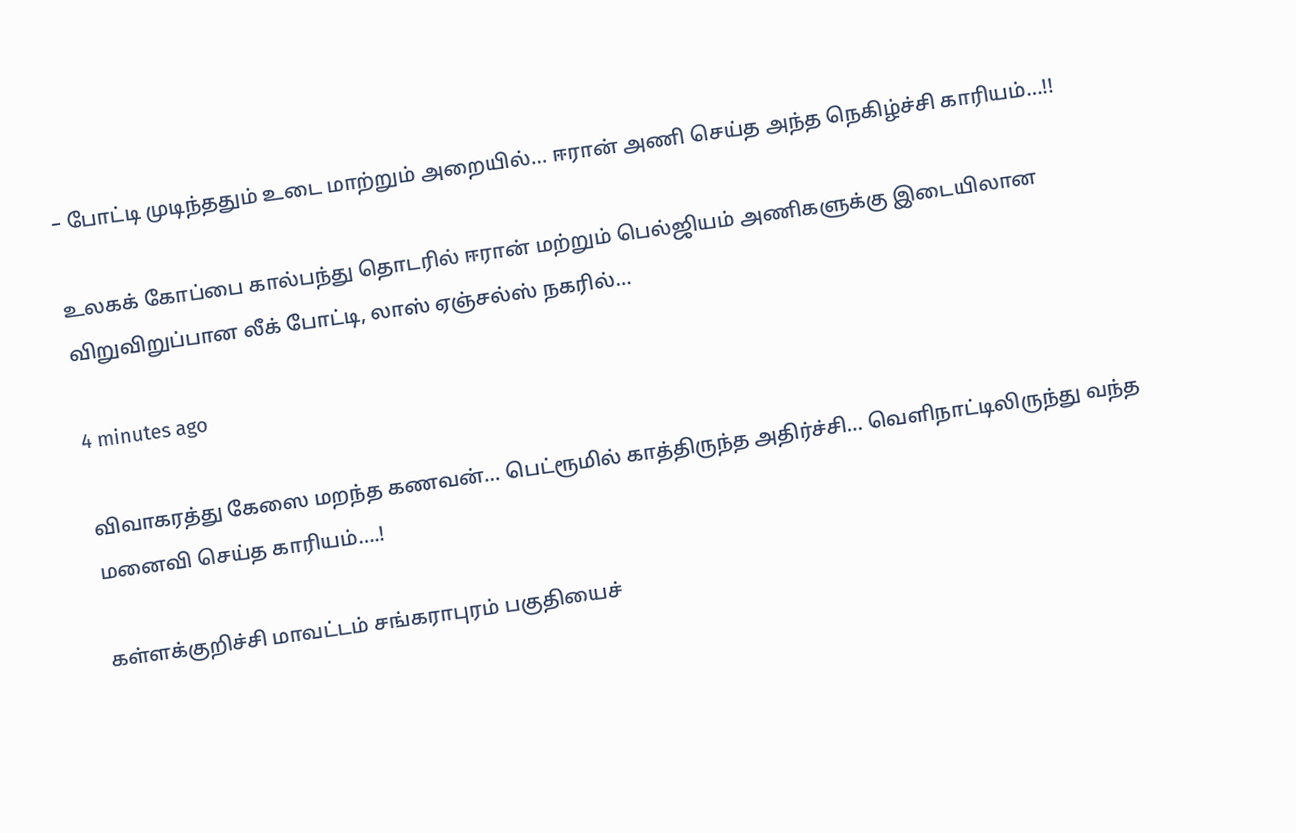– போட்டி முடிந்ததும் உடை மாற்றும் அறையில்… ஈரான் அணி செய்த அந்த நெகிழ்ச்சி காரியம்…!!

உலகக் கோப்பை கால்பந்து தொடரில் ஈரான் மற்றும் பெல்ஜியம் அணிகளுக்கு இடையிலான விறுவிறுப்பான லீக் போட்டி, லாஸ் ஏஞ்சல்ஸ் நகரில்…

4 minutes ago

விவாகரத்து கேஸை மறந்த கணவன்… பெட்ரூமில் காத்திருந்த அதிர்ச்சி… வெளிநாட்டிலிருந்து வந்த மனைவி செய்த காரியம்….!

கள்ளக்குறிச்சி மாவட்டம் சங்கராபுரம் பகுதியைச்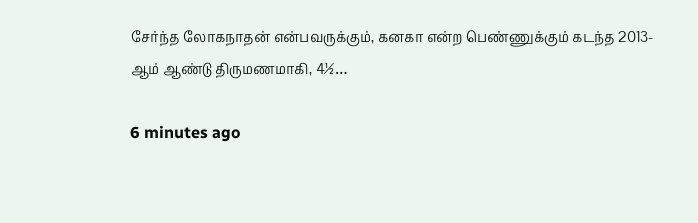சேர்ந்த லோகநாதன் என்பவருக்கும், கனகா என்ற பெண்ணுக்கும் கடந்த 2013-ஆம் ஆண்டு திருமணமாகி, 4½…

6 minutes ago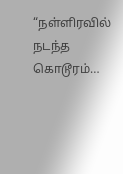“நள்ளிரவில் நடந்த கொடூரம்…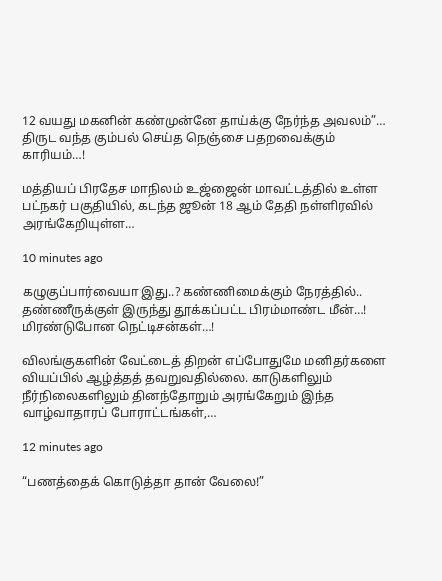12 வயது மகனின் கண்முன்னே தாய்க்கு நேர்ந்த அவலம்”… திருட வந்த கும்பல் செய்த நெஞ்சை பதறவைக்கும் காரியம்…!

மத்தியப் பிரதேச மாநிலம் உஜ்ஜைன் மாவட்டத்தில் உள்ள பட்நகர் பகுதியில், கடந்த ஜூன் 18 ஆம் தேதி நள்ளிரவில் அரங்கேறியுள்ள…

10 minutes ago

கழுகுப்பார்வையா இது..? கண்ணிமைக்கும் நேரத்தில்.. தண்ணீருக்குள் இருந்து தூக்கப்பட்ட பிரம்மாண்ட மீன்…! மிரண்டுபோன நெட்டிசன்கள்…!

விலங்குகளின் வேட்டைத் திறன் எப்போதுமே மனிதர்களை வியப்பில் ஆழ்த்தத் தவறுவதில்லை. காடுகளிலும் நீர்நிலைகளிலும் தினந்தோறும் அரங்கேறும் இந்த வாழ்வாதாரப் போராட்டங்கள்,…

12 minutes ago

“பணத்தைக் கொடுத்தா தான் வேலை!”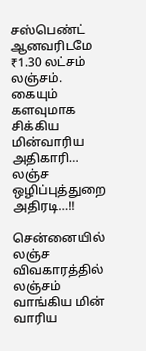சஸ்பெண்ட் ஆனவரிடமே ₹1.30 லட்சம் லஞ்சம். கையும் களவுமாக சிக்கிய மின்வாரிய அதிகாரி… லஞ்ச ஒழிப்புத்துறை அதிரடி…!!

சென்னையில் லஞ்ச விவகாரத்தில் லஞ்சம் வாங்கிய மின் வாரிய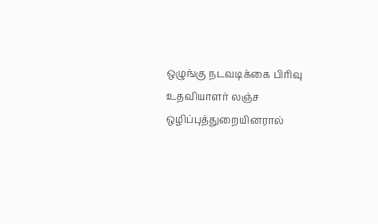ஒழுங்கு நடவடிக்கை பிரிவு உதவியாளர் லஞ்ச ஒழிப்புத்துறையினரால்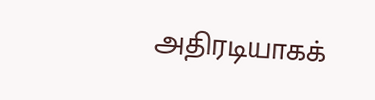அதிரடியாகக்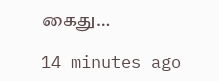கைது…

14 minutes ago